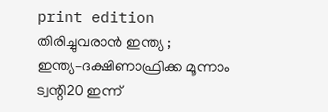print edition തിരിച്ചുവരാൻ ഇന്ത്യ ; ഇന്ത്യ–ദക്ഷിണാഫ്രിക്ക മൂന്നാം ട്വന്റി20 ഇന്ന്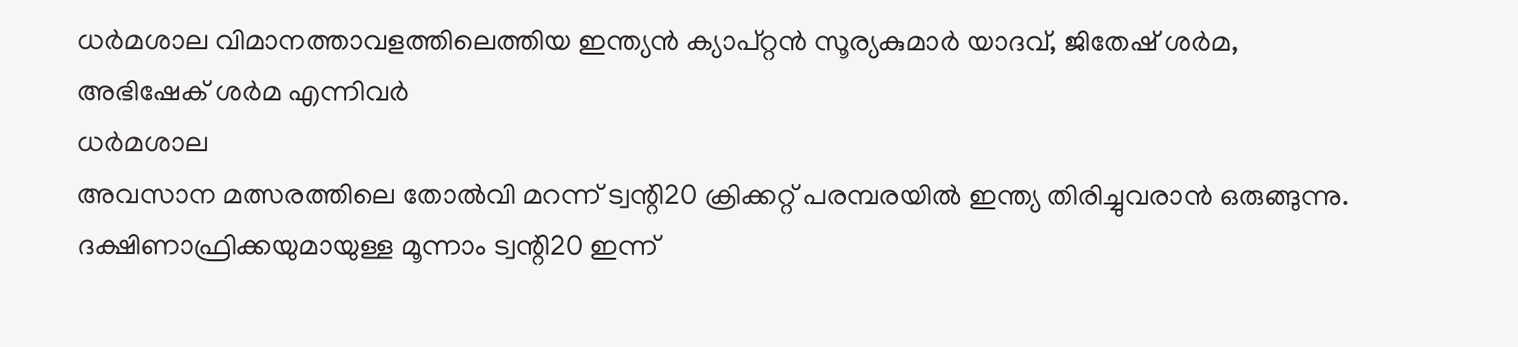ധർമശാല വിമാനത്താവളത്തിലെത്തിയ ഇന്ത്യൻ ക്യാപ്റ്റൻ സൂര്യകുമാർ യാദവ്, ജിതേഷ് ശർമ, അഭിഷേക് ശർമ എന്നിവർ
ധർമശാല
അവസാന മത്സരത്തിലെ തോൽവി മറന്ന് ട്വന്റി20 ക്രിക്കറ്റ് പരമ്പരയിൽ ഇന്ത്യ തിരിച്ചുവരാൻ ഒരുങ്ങുന്നു. ദക്ഷിണാഫ്രിക്കയുമായുള്ള മൂന്നാം ട്വന്റി20 ഇന്ന്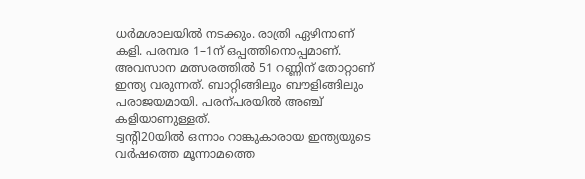ധർമശാലയിൽ നടക്കും. രാത്രി ഏഴിനാണ് കളി. പരമ്പര 1–1ന് ഒപ്പത്തിനൊപ്പമാണ്. അവസാന മത്സരത്തിൽ 51 റണ്ണിന് തോറ്റാണ് ഇന്ത്യ വരുന്നത്. ബാറ്റിങ്ങിലും ബൗളിങ്ങിലും പരാജയമായി. പരന്പരയിൽ അഞ്ച് കളിയാണുള്ളത്.
ട്വന്റി20യിൽ ഒന്നാം റാങ്കുകാരായ ഇന്ത്യയുടെ വർഷത്തെ മൂന്നാമത്തെ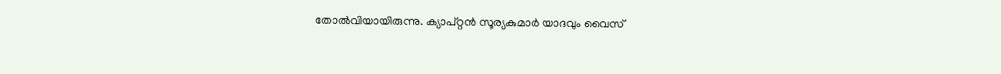തോൽവിയായിരുന്നു. ക്യാപ്റ്റൻ സൂര്യകുമാർ യാദവും വൈസ്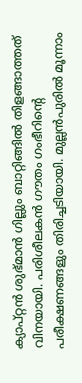ക്യാപ്റ്റൻ ശുഭ്മാൻ ഗില്ലും ബാറ്റിങ്ങിൽ തിളങ്ങാത്തത് വിനയായി. പരിശീലകൻ ഗൗതം ഗംഭീറിന്റെ പരീക്ഷണങ്ങളും തിരിച്ചടിയായി. മുല്ലൻപുരിൽ മൂന്നാം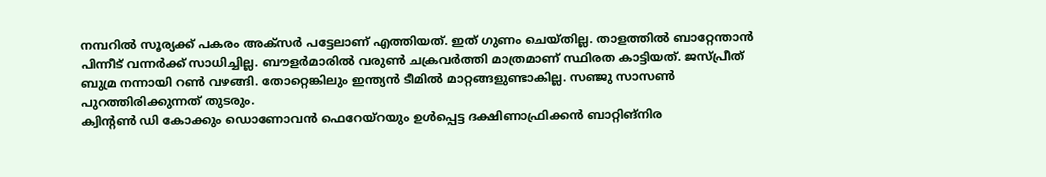നമ്പറിൽ സൂര്യക്ക് പകരം അക്സർ പട്ടേലാണ് എത്തിയത്. ഇത് ഗുണം ചെയ്തില്ല. താളത്തിൽ ബാറ്റേന്താൻ പിന്നീട് വന്നർക്ക് സാധിച്ചില്ല. ബൗളർമാരിൽ വരുൺ ചക്രവർത്തി മാത്രമാണ് സ്ഥിരത കാട്ടിയത്. ജസ്പ്രീത് ബുമ്ര നന്നായി റൺ വഴങ്ങി. തോറ്റെങ്കിലും ഇന്ത്യൻ ടീമിൽ മാറ്റങ്ങളുണ്ടാകില്ല. സഞ്ജു സാസൺ പുറത്തിരിക്കുന്നത് തുടരും.
ക്വിന്റൺ ഡി കോക്കും ഡൊണോവൻ ഫെറേയ്റയും ഉൾപ്പെട്ട ദക്ഷിണാഫ്രിക്കൻ ബാറ്റിങ്നിര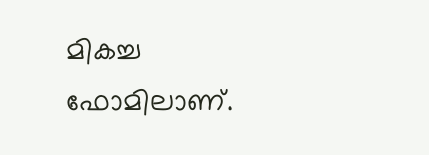മികച്ച ഫോമിലാണ്.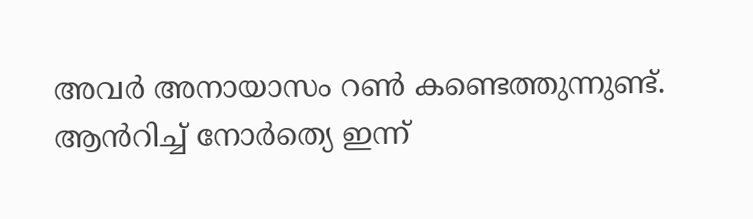അവർ അനായാസം റൺ കണ്ടെത്തുന്നുണ്ട്. ആൻറിച്ച് നോർത്യെ ഇന്ന്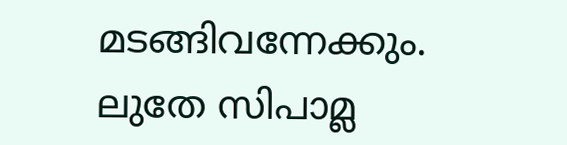മടങ്ങിവന്നേക്കും. ലുതേ സിപാമ്ല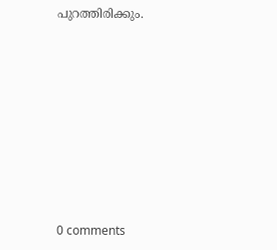പുറത്തിരിക്കും.










0 comments